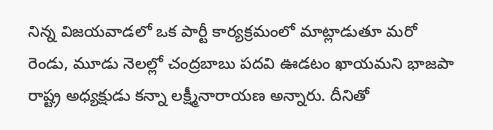నిన్న విజయవాడలో ఒక పార్టీ కార్యక్రమంలో మాట్లాడుతూ మరో రెండు, మూడు నెలల్లో చంద్రబాబు పదవి ఊడటం ఖాయమని భాజపా రాష్ట్ర అధ్యక్షుడు కన్నా లక్ష్మీనారాయణ అన్నారు. దీనితో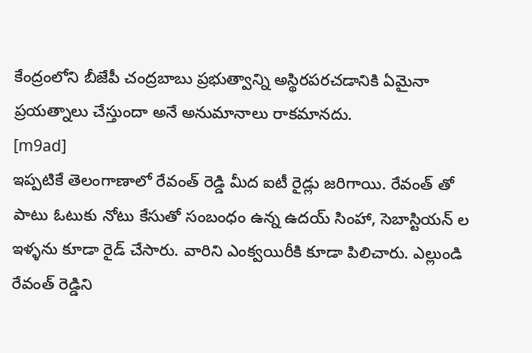కేంద్రంలోని బీజేపీ చంద్రబాబు ప్రభుత్వాన్ని అస్థిరపరచడానికి ఏమైనా ప్రయత్నాలు చేస్తుందా అనే అనుమానాలు రాకమానదు.
[m9ad]
ఇప్పటికే తెలంగాణాలో రేవంత్ రెడ్డి మీద ఐటీ రైడ్లు జరిగాయి. రేవంత్ తో పాటు ఓటుకు నోటు కేసుతో సంబంధం ఉన్న ఉదయ్ సింహా, సెబాస్టియన్ ల ఇళ్ళను కూడా రైడ్ చేసారు. వారిని ఎంక్వయిరీకి కూడా పిలిచారు. ఎల్లుండి రేవంత్ రెడ్డిని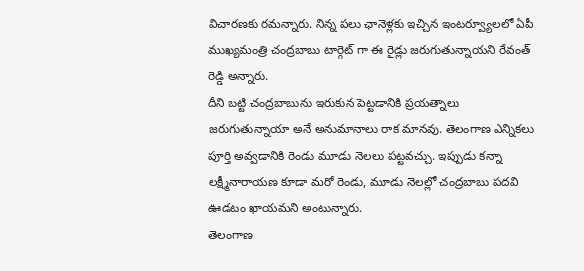విచారణకు రమన్నారు. నిన్న పలు ఛానెళ్లకు ఇచ్చిన ఇంటర్వ్యూలలో ఏపీ ముఖ్యమంత్రి చంద్రబాబు టార్గెట్ గా ఈ రైడ్లు జరుగుతున్నాయని రేవంత్ రెడ్డి అన్నారు.
దీని బట్టి చంద్రబాబును ఇరుకున పెట్టడానికి ప్రయత్నాలు జరుగుతున్నాయా అనే అనుమానాలు రాక మానవు. తెలంగాణ ఎన్నికలు పూర్తి అవ్వడానికి రెండు మూడు నెలలు పట్టవచ్చు. ఇప్పుడు కన్నా లక్ష్మీనారాయణ కూడా మరో రెండు, మూడు నెలల్లో చంద్రబాబు పదవి ఊడటం ఖాయమని అంటున్నారు.
తెలంగాణ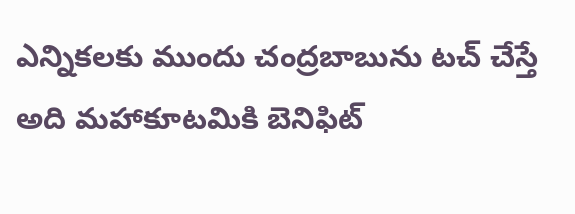ఎన్నికలకు ముందు చంద్రబాబును టచ్ చేస్తే అది మహాకూటమికి బెనిఫిట్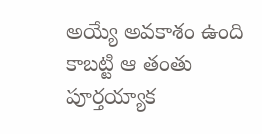అయ్యే అవకాశం ఉంది కాబట్టి ఆ తంతు పూర్తయ్యాక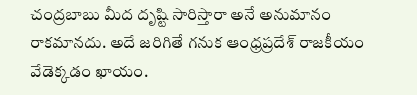చంద్రబాబు మీద దృష్టి సారిస్తారా అనే అనుమానం రాకమానదు. అదే జరిగితే గనుక ఆంధ్రప్రదేశ్ రాజకీయం వేడెక్కడం ఖాయం.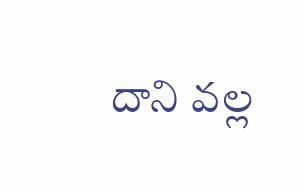దాని వల్ల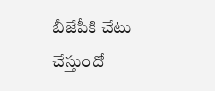బీజేపీకి చేటు చేస్తుందో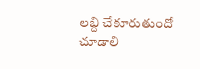లబ్ది చేకూరుతుందో చూడాలి